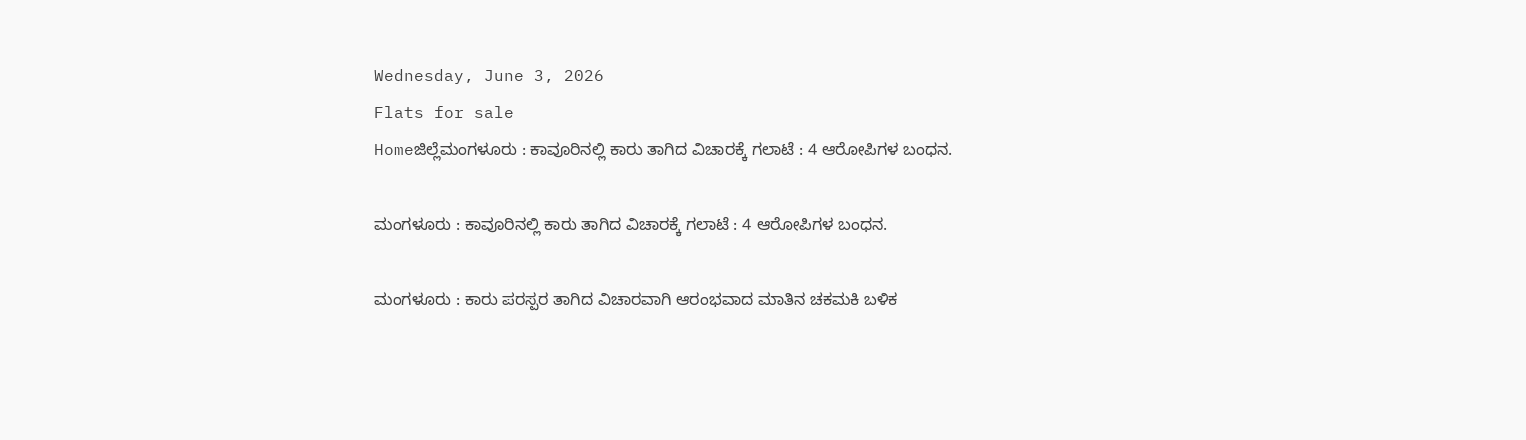Wednesday, June 3, 2026
Flats for sale
Homeಜಿಲ್ಲೆಮಂಗಳೂರು : ಕಾವೂರಿನಲ್ಲಿ ಕಾರು ತಾಗಿದ ವಿಚಾರಕ್ಕೆ ಗಲಾಟೆ : 4 ಆರೋಪಿಗಳ ಬಂಧನ.

ಮಂಗಳೂರು : ಕಾವೂರಿನಲ್ಲಿ ಕಾರು ತಾಗಿದ ವಿಚಾರಕ್ಕೆ ಗಲಾಟೆ : 4 ಆರೋಪಿಗಳ ಬಂಧನ.

ಮಂಗಳೂರು : ಕಾರು ಪರಸ್ಪರ ತಾಗಿದ ವಿಚಾರವಾಗಿ ಆರಂಭವಾದ ಮಾತಿನ ಚಕಮಕಿ ಬಳಿಕ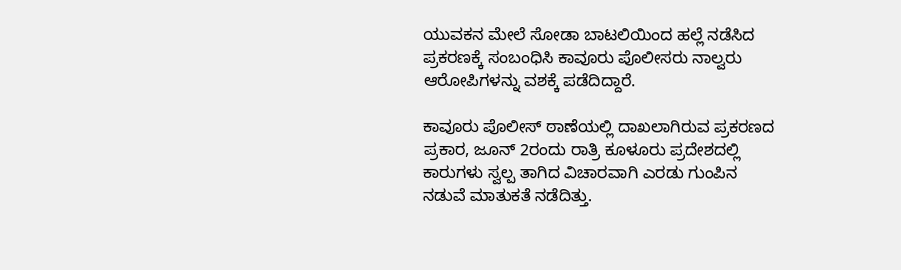ಯುವಕನ ಮೇಲೆ ಸೋಡಾ ಬಾಟಲಿಯಿಂದ ಹಲ್ಲೆ ನಡೆಸಿದ ಪ್ರಕರಣಕ್ಕೆ ಸಂಬಂಧಿಸಿ ಕಾವೂರು ಪೊಲೀಸರು ನಾಲ್ವರು ಆರೋಪಿಗಳನ್ನು ವಶಕ್ಕೆ ಪಡೆದಿದ್ದಾರೆ.

ಕಾವೂರು ಪೊಲೀಸ್ ಠಾಣೆಯಲ್ಲಿ ದಾಖಲಾಗಿರುವ ಪ್ರಕರಣದ ಪ್ರಕಾರ, ಜೂನ್ 2ರಂದು ರಾತ್ರಿ ಕೂಳೂರು ಪ್ರದೇಶದಲ್ಲಿ ಕಾರುಗಳು ಸ್ವಲ್ಪ ತಾಗಿದ ವಿಚಾರವಾಗಿ ಎರಡು ಗುಂಪಿನ ನಡುವೆ ಮಾತುಕತೆ ನಡೆದಿತ್ತು.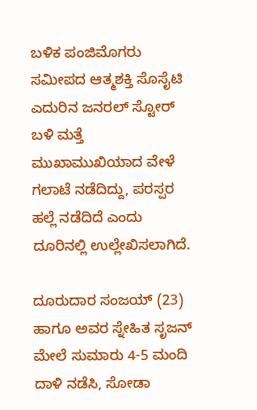ಬಳಿಕ ಪಂಜಿಮೊಗರು ಸಮೀಪದ ಆತ್ಮಶಕ್ತಿ ಸೊಸೈಟಿ ಎದುರಿನ ಜನರಲ್ ಸ್ಟೋರ್ ಬಳಿ ಮತ್ತೆ ಮುಖಾಮುಖಿಯಾದ ವೇಳೆ ಗಲಾಟೆ ನಡೆದಿದ್ದು, ಪರಸ್ಪರ ಹಲ್ಲೆ ನಡೆದಿದೆ ಎಂದು ದೂರಿನಲ್ಲಿ ಉಲ್ಲೇಖಿಸಲಾಗಿದೆ.

ದೂರುದಾರ ಸಂಜಯ್ (23) ಹಾಗೂ ಅವರ ಸ್ನೇಹಿತ ಸೃಜನ್ ಮೇಲೆ ಸುಮಾರು 4-5 ಮಂದಿ ದಾಳಿ ನಡೆಸಿ, ಸೋಡಾ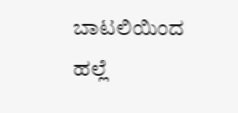ಬಾಟಲಿಯಿಂದ ಹಲ್ಲೆ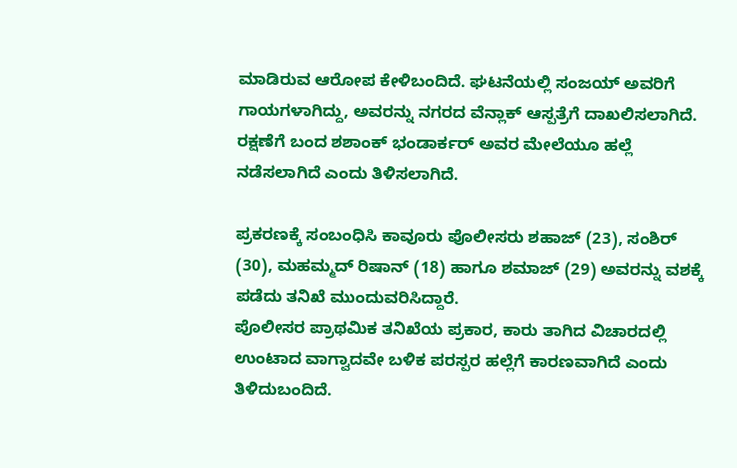ಮಾಡಿರುವ ಆರೋಪ ಕೇಳಿಬಂದಿದೆ. ಘಟನೆಯಲ್ಲಿ ಸಂಜಯ್ ಅವರಿಗೆ ಗಾಯಗಳಾಗಿದ್ದು, ಅವರನ್ನು ನಗರದ ವೆನ್ಲಾಕ್ ಆಸ್ಪತ್ರೆಗೆ ದಾಖಲಿಸಲಾಗಿದೆ. ರಕ್ಷಣೆಗೆ ಬಂದ ಶಶಾಂಕ್ ಭಂಡಾರ್ಕರ್ ಅವರ ಮೇಲೆಯೂ ಹಲ್ಲೆ ನಡೆಸಲಾಗಿದೆ ಎಂದು ತಿಳಿಸಲಾಗಿದೆ.

ಪ್ರಕರಣಕ್ಕೆ ಸಂಬಂಧಿಸಿ ಕಾವೂರು ಪೊಲೀಸರು ಶಹಾಜ್ (23), ಸಂಶಿರ್ (30), ಮಹಮ್ಮದ್ ರಿಷಾನ್ (18) ಹಾಗೂ ಶಮಾಜ್ (29) ಅವರನ್ನು ವಶಕ್ಕೆ ಪಡೆದು ತನಿಖೆ ಮುಂದುವರಿಸಿದ್ದಾರೆ.
ಪೊಲೀಸರ ಪ್ರಾಥಮಿಕ ತನಿಖೆಯ ಪ್ರಕಾರ, ಕಾರು ತಾಗಿದ ವಿಚಾರದಲ್ಲಿ ಉಂಟಾದ ವಾಗ್ವಾದವೇ ಬಳಿಕ ಪರಸ್ಪರ ಹಲ್ಲೆಗೆ ಕಾರಣವಾಗಿದೆ ಎಂದು ತಿಳಿದುಬಂದಿದೆ.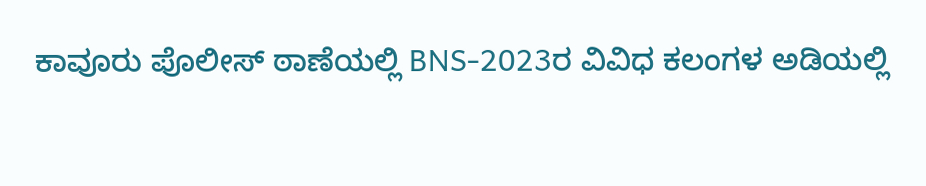ಕಾವೂರು ಪೊಲೀಸ್ ಠಾಣೆಯಲ್ಲಿ BNS-2023ರ ವಿವಿಧ ಕಲಂಗಳ ಅಡಿಯಲ್ಲಿ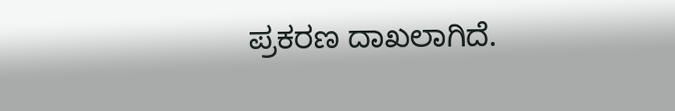ಪ್ರಕರಣ ದಾಖಲಾಗಿದೆ.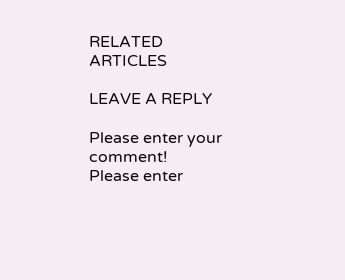RELATED ARTICLES

LEAVE A REPLY

Please enter your comment!
Please enter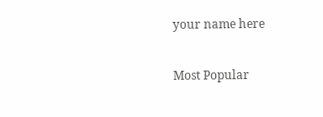your name here

Most Popular